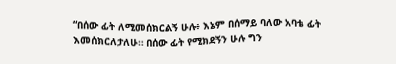“በሰው ፊት ለሚመሰክርልኝ ሁሉ፥ እኔም በሰማይ ባለው አባቴ ፊት እመሰክርለታለሁ። በሰው ፊት የሚክደኝን ሁሉ ግን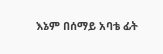እኔም በሰማይ አባቴ ፊት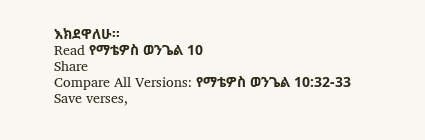እክደዋለሁ።
Read የማቴዎስ ወንጌል 10
Share
Compare All Versions: የማቴዎስ ወንጌል 10:32-33
Save verses,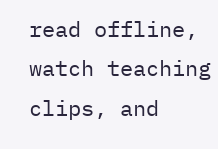read offline, watch teaching clips, and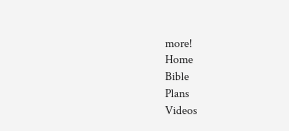more!
Home
Bible
Plans
Videos